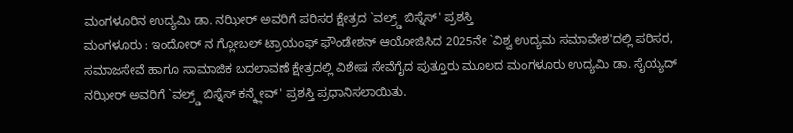ಮಂಗಳೂರಿನ ಉದ್ಯಮಿ ಡಾ. ನಝೀರ್ ಅವರಿಗೆ ಪರಿಸರ ಕ್ಷೇತ್ರದ `ವಲ್ರ್ಡ್ ಬಿಸ್ನೆಸ್' ಪ್ರಶಸ್ತಿ
ಮಂಗಳೂರು : ಇಂದೋರ್ ನ ಗ್ಲೋಬಲ್ ಟ್ರಾಯಂಫ್ ಫೌಂಡೇಶನ್ ಆಯೋಜಿಸಿದ 2025ನೇ `ವಿಶ್ವ ಉದ್ಯಮ ಸಮಾವೇಶ'ದಲ್ಲಿ ಪರಿಸರ, ಸಮಾಜಸೇವೆ ಹಾಗೂ ಸಾಮಾಜಿಕ ಬದಲಾವಣೆ ಕ್ಷೇತ್ರದಲ್ಲಿ ವಿಶೇಷ ಸೇವೆಗೈದ ಪುತ್ತೂರು ಮೂಲದ ಮಂಗಳೂರು ಉದ್ಯಮಿ ಡಾ. ಸೈಯ್ಯದ್ ನಝೀರ್ ಅವರಿಗೆ `ವಲ್ರ್ಡ್ ಬಿಸ್ನೆಸ್ ಕನ್ಕ್ಲೇವ್' ಪ್ರಶಸ್ತಿ ಪ್ರಧಾನಿಸಲಾಯಿತು.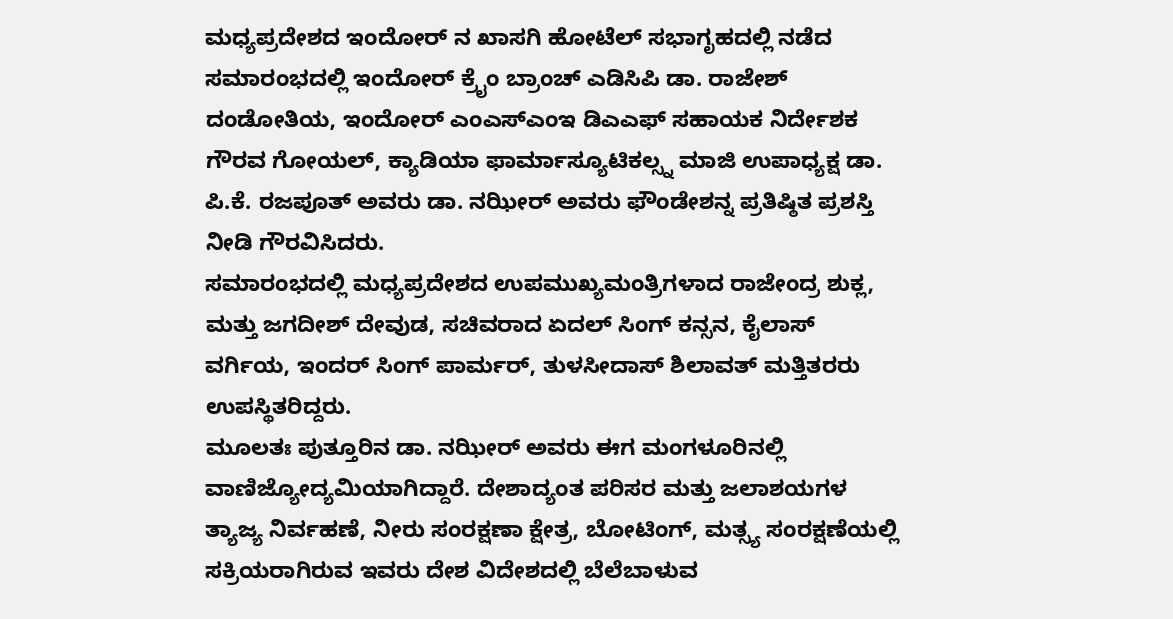ಮಧ್ಯಪ್ರದೇಶದ ಇಂದೋರ್ ನ ಖಾಸಗಿ ಹೋಟೆಲ್ ಸಭಾಗೃಹದಲ್ಲಿ ನಡೆದ ಸಮಾರಂಭದಲ್ಲಿ ಇಂದೋರ್ ಕ್ರೈಂ ಬ್ರಾಂಚ್ ಎಡಿಸಿಪಿ ಡಾ. ರಾಜೇಶ್ ದಂಡೋತಿಯ, ಇಂದೋರ್ ಎಂಎಸ್ಎಂಇ ಡಿಎಎಫ್ ಸಹಾಯಕ ನಿರ್ದೇಶಕ ಗೌರವ ಗೋಯಲ್, ಕ್ಯಾಡಿಯಾ ಫಾರ್ಮಾಸ್ಯೂಟಿಕಲ್ಸ್ನ ಮಾಜಿ ಉಪಾಧ್ಯಕ್ಷ ಡಾ. ಪಿ.ಕೆ. ರಜಪೂತ್ ಅವರು ಡಾ. ನಝೀರ್ ಅವರು ಫೌಂಡೇಶನ್ನ ಪ್ರತಿಷ್ಠಿತ ಪ್ರಶಸ್ತಿ ನೀಡಿ ಗೌರವಿಸಿದರು.
ಸಮಾರಂಭದಲ್ಲಿ ಮಧ್ಯಪ್ರದೇಶದ ಉಪಮುಖ್ಯಮಂತ್ರಿಗಳಾದ ರಾಜೇಂದ್ರ ಶುಕ್ಲ, ಮತ್ತು ಜಗದೀಶ್ ದೇವುಡ, ಸಚಿವರಾದ ಏದಲ್ ಸಿಂಗ್ ಕನ್ಸನ, ಕೈಲಾಸ್ ವರ್ಗಿಯ, ಇಂದರ್ ಸಿಂಗ್ ಪಾರ್ಮರ್, ತುಳಸೀದಾಸ್ ಶಿಲಾವತ್ ಮತ್ತಿತರರು ಉಪಸ್ಥಿತರಿದ್ದರು.
ಮೂಲತಃ ಪುತ್ತೂರಿನ ಡಾ. ನಝೀರ್ ಅವರು ಈಗ ಮಂಗಳೂರಿನಲ್ಲಿ ವಾಣಿಜ್ಯೋದ್ಯಮಿಯಾಗಿದ್ದಾರೆ. ದೇಶಾದ್ಯಂತ ಪರಿಸರ ಮತ್ತು ಜಲಾಶಯಗಳ ತ್ಯಾಜ್ಯ ನಿರ್ವಹಣೆ, ನೀರು ಸಂರಕ್ಷಣಾ ಕ್ಷೇತ್ರ, ಬೋಟಿಂಗ್, ಮತ್ಸ್ಯ ಸಂರಕ್ಷಣೆಯಲ್ಲಿ ಸಕ್ರಿಯರಾಗಿರುವ ಇವರು ದೇಶ ವಿದೇಶದಲ್ಲಿ ಬೆಲೆಬಾಳುವ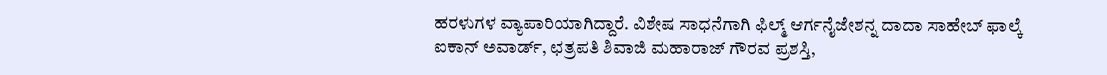ಹರಳುಗಳ ವ್ಯಾಪಾರಿಯಾಗಿದ್ದಾರೆ. ವಿಶೇಷ ಸಾಧನೆಗಾಗಿ ಫಿಲ್ಮ್ ಆರ್ಗನೈಜೇಶನ್ನ ದಾದಾ ಸಾಹೇಬ್ ಫಾಲ್ಕೆ ಐಕಾನ್ ಅವಾರ್ಡ್, ಛತ್ರಪತಿ ಶಿವಾಜಿ ಮಹಾರಾಜ್ ಗೌರವ ಪ್ರಶಸ್ತಿ,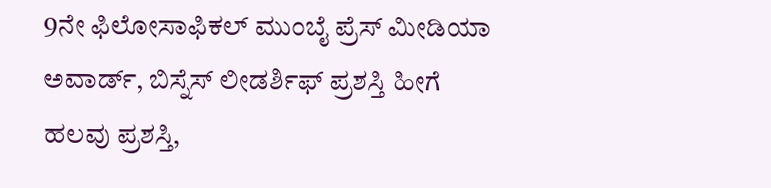9ನೇ ಫಿಲೋಸಾಫಿಕಲ್ ಮುಂಬೈ ಪ್ರೆಸ್ ಮೀಡಿಯಾ ಅವಾರ್ಡ್, ಬಿಸ್ನೆಸ್ ಲೀಡರ್ಶಿಫ್ ಪ್ರಶಸ್ತಿ ಹೀಗೆ ಹಲವು ಪ್ರಶಸ್ತಿ,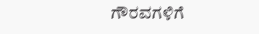ಗೌರವಗಳಿಗೆ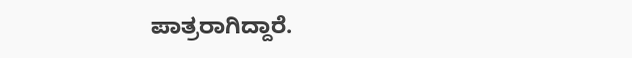ಪಾತ್ರರಾಗಿದ್ದಾರೆ.